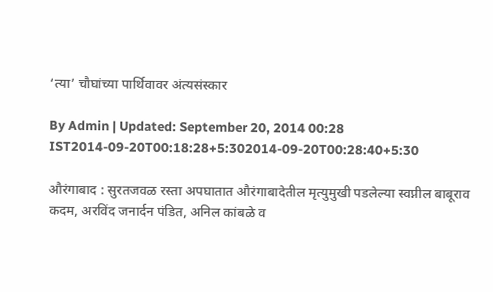‘त्या’ चौघांच्या पार्थिवावर अंत्यसंस्कार

By Admin | Updated: September 20, 2014 00:28 IST2014-09-20T00:18:28+5:302014-09-20T00:28:40+5:30

औरंगाबाद : सुरतजवळ रस्ता अपघातात औरंगाबादेतील मृत्युमुखी पडलेल्या स्वप्नील बाबूराव कदम, अरविंद जनार्दन पंडित, अनिल कांबळे व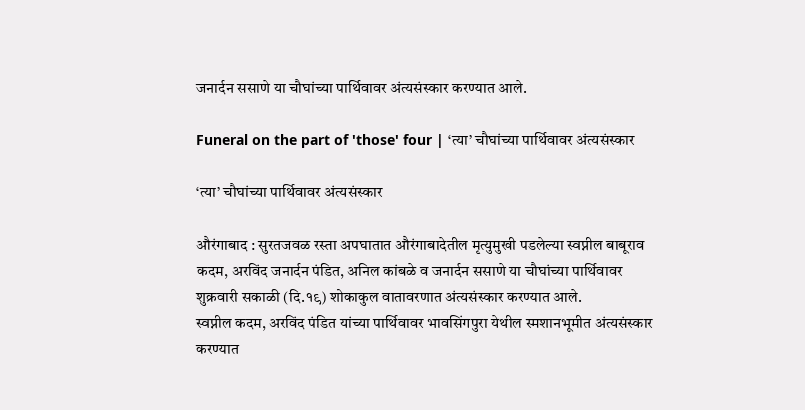जनार्दन ससाणे या चौघांच्या पार्थिवावर अंत्यसंस्कार करण्यात आले.

Funeral on the part of 'those' four | ‘त्या’ चौघांच्या पार्थिवावर अंत्यसंस्कार

‘त्या’ चौघांच्या पार्थिवावर अंत्यसंस्कार

औरंगाबाद : सुरतजवळ रस्ता अपघातात औरंगाबादेतील मृत्युमुखी पडलेल्या स्वप्नील बाबूराव कदम, अरविंद जनार्दन पंडित, अनिल कांबळे व जनार्दन ससाणे या चौघांच्या पार्थिवावर शुक्रवारी सकाळी (दि.१९) शोकाकुल वातावरणात अंत्यसंस्कार करण्यात आले.
स्वप्नील कदम, अरविंद पंडित यांच्या पार्थिवावर भावसिंगपुरा येथील स्मशानभूमीत अंत्यसंस्कार करण्यात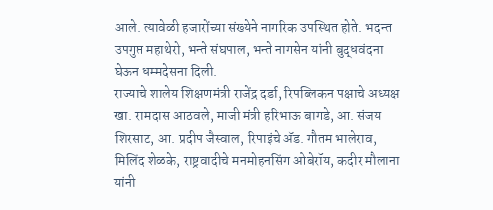आले. त्यावेळी हजारोंच्या संख्येने नागरिक उपस्थित होते. भदन्त उपगुप्त महाथेरो, भन्ते संघपाल, भन्ते नागसेन यांनी बुद्धवंदना घेऊन धम्मदेसना दिली.
राज्याचे शालेय शिक्षणमंत्री राजेंद्र दर्डा, रिपब्लिकन पक्षाचे अध्यक्ष खा. रामदास आठवले, माजी मंत्री हरिभाऊ बागडे, आ. संजय शिरसाट, आ. प्रदीप जैस्वाल, रिपाइंचे अ‍ॅड. गौतम भालेराव, मिलिंद शेळके, राष्ट्रवादीचे मनमोहनसिंग ओबेरॉय, कदीर मौलाना यांनी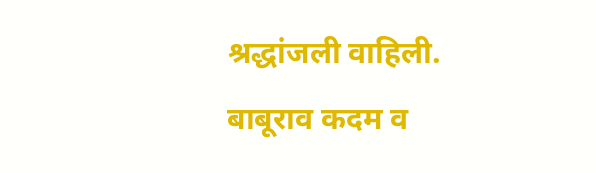श्रद्धांजली वाहिली. बाबूराव कदम व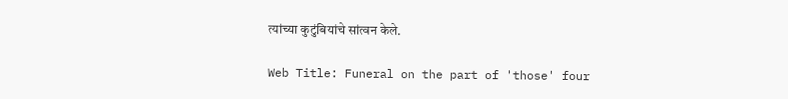त्यांच्या कुटुंबियांचे सांत्वन केले.

Web Title: Funeral on the part of 'those' four